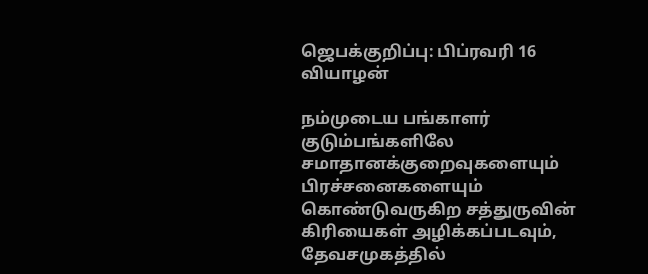ஜெபக்குறிப்பு: பிப்ரவரி 16 வியாழன்

நம்முடைய பங்காளர் குடும்பங்களிலே சமாதானக்குறைவுகளையும் பிரச்சனைகளையும் கொண்டுவருகிற சத்துருவின் கிரியைகள் அழிக்கப்படவும், தேவசமுகத்தில்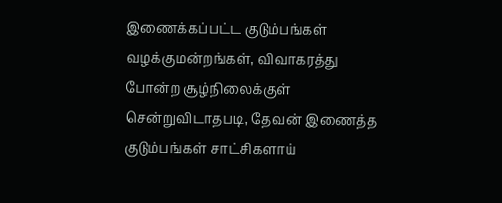இணைக்கப்பட்ட குடும்பங்கள் வழக்குமன்றங்கள், விவாகரத்து போன்ற சூழ்நிலைக்குள் சென்றுவிடாதபடி, தேவன் இணைத்த குடும்பங்கள் சாட்சிகளாய்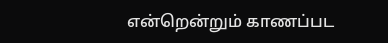என்றென்றும் காணப்பட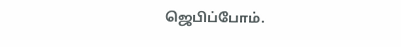ஜெபிப்போம்.